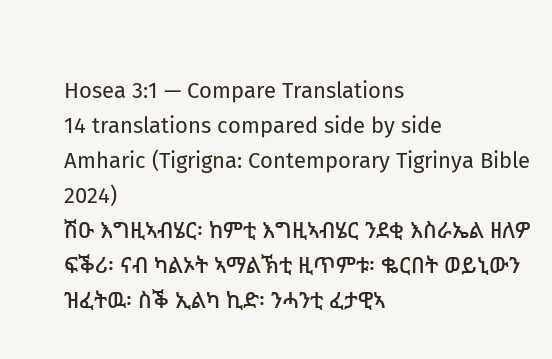Hosea 3:1 — Compare Translations
14 translations compared side by side
Amharic (Tigrigna: Contemporary Tigrinya Bible 2024)
ሽዑ እግዚኣብሄር፡ ከምቲ እግዚኣብሄር ንደቂ እስራኤል ዘለዎ ፍቕሪ፡ ናብ ካልኦት ኣማልኽቲ ዚጥምቱ፡ ቈርበት ወይኒውን ዝፈትዉ፡ ስቕ ኢልካ ኪድ፡ ንሓንቲ ፈታዊኣ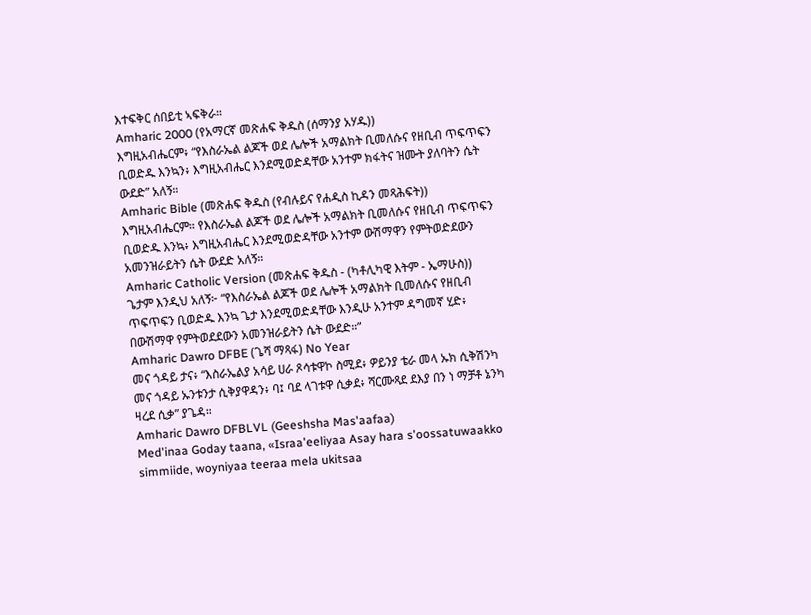እተፍቅር ሰበይቲ ኣፍቅራ።
Amharic 2000 (የአማርኛ መጽሐፍ ቅዱስ (ሰማንያ አሃዱ))
እግዚአብሔርም፥ “የእስራኤል ልጆች ወደ ሌሎች አማልክት ቢመለሱና የዘቢብ ጥፍጥፍን ቢወድዱ እንኳን፥ እግዚአብሔር እንደሚወድዳቸው አንተም ክፋትና ዝሙት ያለባትን ሴት ውደድ” አለኝ።
Amharic Bible (መጽሐፍ ቅዱስ (የብሉይና የሐዲስ ኪዳን መጻሕፍት))
እግዚአብሔርም። የእስራኤል ልጆች ወደ ሌሎች አማልክት ቢመለሱና የዘቢብ ጥፍጥፍን ቢወድዱ እንኳ፥ እግዚአብሔር እንደሚወድዳቸው አንተም ውሽማዋን የምትወድደውን አመንዝራይትን ሴት ውደድ አለኝ።
Amharic Catholic Version (መጽሐፍ ቅዱስ - (ካቶሊካዊ እትም - ኤማሁስ))
ጌታም እንዲህ አለኝ፦ “የእስራኤል ልጆች ወደ ሌሎች አማልክት ቢመለሱና የዘቢብ ጥፍጥፍን ቢወድዱ እንኳ ጌታ እንደሚወድዳቸው እንዲሁ አንተም ዳግመኛ ሂድ፥ በውሽማዋ የምትወደደውን አመንዝራይትን ሴት ውደድ።”
Amharic Dawro DFBE (ጌሻ ማጻፋ) No Year
መና ጎዳይ ታና፥ “እስራኤልያ አሳይ ሀራ ጾሳቱዋኮ ስሚደ፥ ዎይንያ ቴራ መላ ኡክ ሲቅሽንካ መና ጎዳይ ኡንቱንታ ሲቅያዋዳን፥ ባ፤ ባደ ላገቱዋ ሲቃደ፥ ሻርሙጻደ ደእያ በን ነ ማቻቶ ኔንካ ዛረደ ሲቃ” ያጌዳ።
Amharic Dawro DFBLVL (Geeshsha Mas'aafaa)
Med'inaa Goday taana, «Israa'eeliyaa Asay hara s'oossatuwaakko simmiide, woyniyaa teeraa mela ukitsaa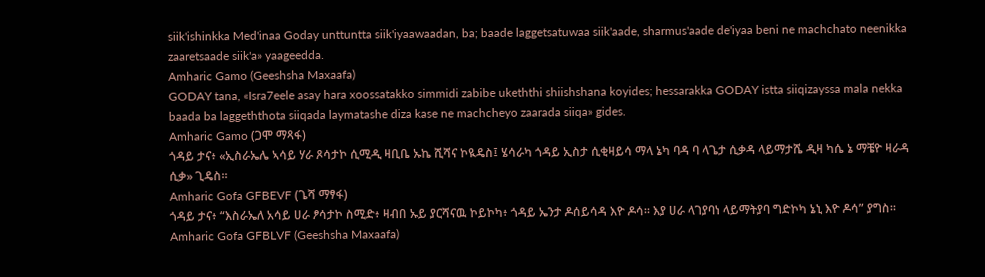siik'ishinkka Med'inaa Goday unttuntta siik'iyaawaadan, ba; baade laggetsatuwaa siik'aade, sharmus'aade de'iyaa beni ne machchato neenikka zaaretsaade siik'a» yaageedda.
Amharic Gamo (Geeshsha Maxaafa)
GODAY tana, «Isra7eele asay hara xoossatakko simmidi zabibe ukeththi shiishshana koyides; hessarakka GODAY istta siiqizayssa mala nekka baada ba laggeththota siiqada laymatashe diza kase ne machcheyo zaarada siiqa» gides.
Amharic Gamo (ጋሞ ማጻፋ)
ጎዳይ ታና፥ «ኢስራኤሌ ኣሳይ ሃራ ጾሳታኮ ሲሚዲ ዛቢቤ ኡኬ ሺሻና ኮዪዴስ፤ ሄሳራካ ጎዳይ ኢስታ ሲቂዛይሳ ማላ ኔካ ባዳ ባ ላጌታ ሲቃዳ ላይማታሼ ዲዛ ካሴ ኔ ማቼዮ ዛራዳ ሲቃ» ጊዴስ።
Amharic Gofa GFBEVF (ጌሻ ማፃፋ)
ጎዳይ ታና፥ “እስራኤለ አሳይ ሀራ ፆሳታኮ ስሚድ፥ ዛብበ ኡይ ያርሻናዉ ኮይኮካ፥ ጎዳይ ኤንታ ዶሰይሳዳ እዮ ዶሳ። እያ ሀራ ላገያባነ ላይማትያባ ግድኮካ ኔኒ እዮ ዶሳ” ያግስ።
Amharic Gofa GFBLVF (Geeshsha Maxaafa)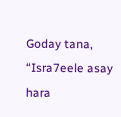Goday tana, “Isra7eele asay hara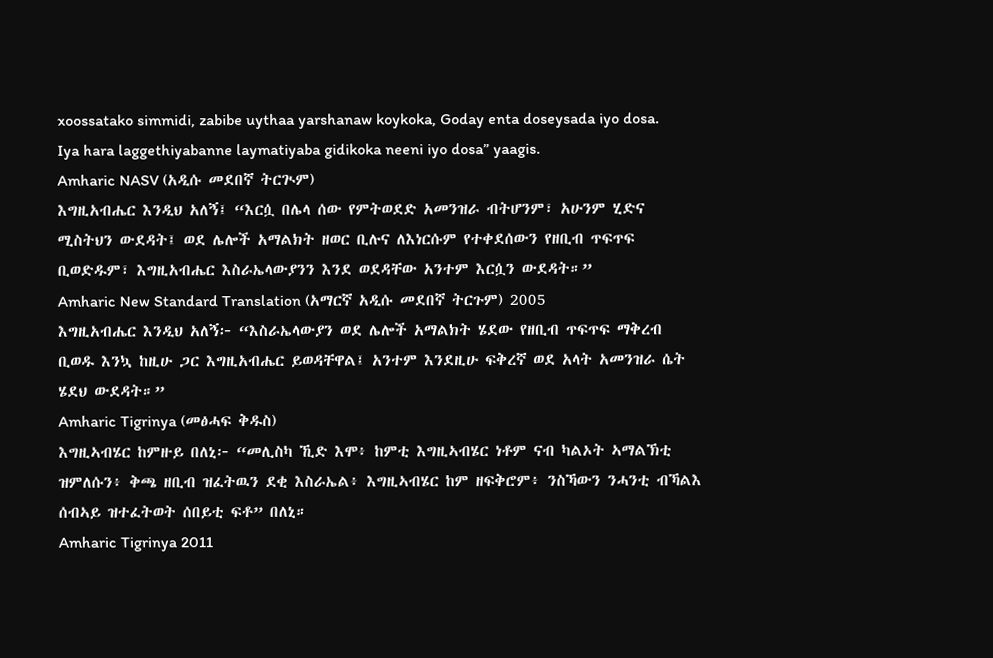xoossatako simmidi, zabibe uythaa yarshanaw koykoka, Goday enta doseysada iyo dosa. Iya hara laggethiyabanne laymatiyaba gidikoka neeni iyo dosa” yaagis.
Amharic NASV (አዲሱ መደበኛ ትርጒም)
እግዚአብሔር እንዲህ አለኝ፤ “እርሷ በሌላ ሰው የምትወደድ አመንዝራ ብትሆንም፣ አሁንም ሂድና ሚስትህን ውደዳት፤ ወደ ሌሎች አማልክት ዘወር ቢሉና ለእነርሱም የተቀደሰውን የዘቢብ ጥፍጥፍ ቢወድዱም፣ እግዚአብሔር እስራኤላውያንን እንደ ወደዳቸው አንተም እርሷን ውደዳት።”
Amharic New Standard Translation (አማርኛ አዲሱ መደበኛ ትርጉም) 2005
እግዚአብሔር እንዲህ አለኝ፦ “እስራኤላውያን ወደ ሌሎች አማልክት ሄደው የዘቢብ ጥፍጥፍ ማቅረብ ቢወዱ እንኳ ከዚሁ ጋር እግዚአብሔር ይወዳቸዋል፤ አንተም እንደዚሁ ፍቅረኛ ወደ አላት አመንዝራ ሴት ሄደህ ውደዳት።”
Amharic Tigrinya (መፅሓፍ ቅዱስ)
እግዚኣብሄር ከምዙይ በለኒ፦ “መሊስካ ኺድ እሞ፥ ከምቲ እግዚኣብሄር ነቶም ናብ ካልኦት ኣማልኽቲ ዝምለሱን፥ ቅጫ ዘቢብ ዝፈትዉን ደቂ እስራኤል፥ እግዚኣብሄር ከም ዘፍቅሮም፥ ንስኻውን ንሓንቲ ብኻልእ ሰብኣይ ዝተፈትወት ሰበይቲ ፍቶ” በለኒ።
Amharic Tigrinya 2011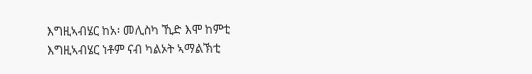እግዚኣብሄር ከአ፡ መሊስካ ኺድ እሞ ከምቲ እግዚኣብሄር ነቶም ናብ ካልኦት ኣማልኽቲ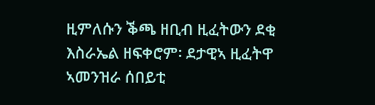ዚምለሱን ቕጫ ዘቢብ ዚፈትውን ደቂ እስራኤል ዘፍቀሮም፡ ደታዊኣ ዚፈትዋ ኣመንዝራ ሰበይቲ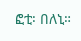ፎቲ፡ በለኒ።